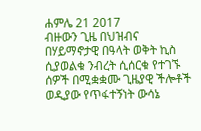ሐምሌ 21 2017
ብዙውን ጊዜ በህዝብና በሃይማኖታዊ በዓላት ወቅት ኪስ ሲያወልቁ ንብረት ሲሰርቁ የተገኙ ሰዎች በሚቋቋሙ ጊዜያዊ ችሎቶች ወዲያው የጥፋተኝነት ውሳኔ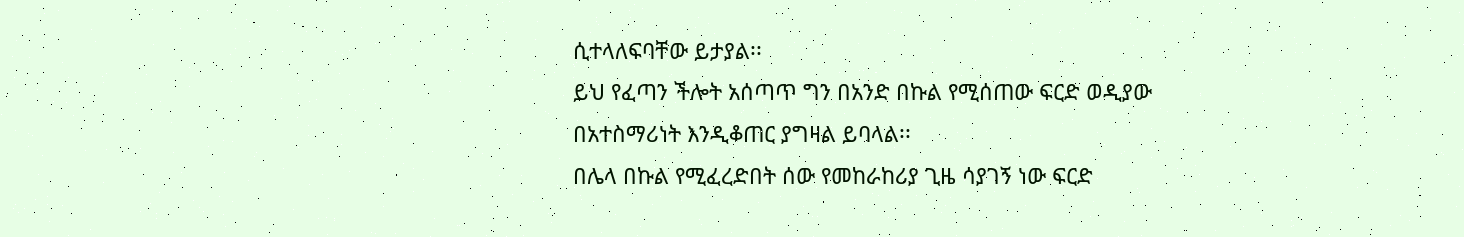ሲተላለፍባቸው ይታያል፡፡
ይህ የፈጣን ችሎት አሰጣጥ ግን በአንድ በኩል የሚሰጠው ፍርድ ወዲያው በአተስማሪነት እንዲቆጠር ያግዛል ይባላል፡፡
በሌላ በኩል የሚፈረድበት ሰው የመከራከሪያ ጊዜ ሳያገኝ ነው ፍርድ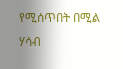የሚሰጥበት በሚል ሃሳብ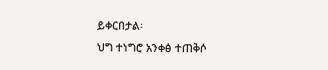ይቀርበታል፡
ህግ ተነግሮ አንቀፅ ተጠቅሶ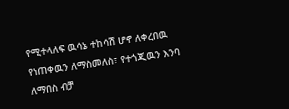የሚተላለፍ ዉሳኔ ተከሳሽ ሆኖ ለቀረበዉ የነጠቀዉን ለማስመለስ፣ የተጎጂዉን እንባ ለማበስ ብቻ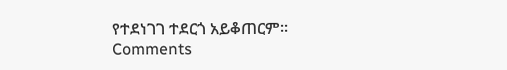የተደነገገ ተደርጎ አይቆጠርም፡፡
Comments